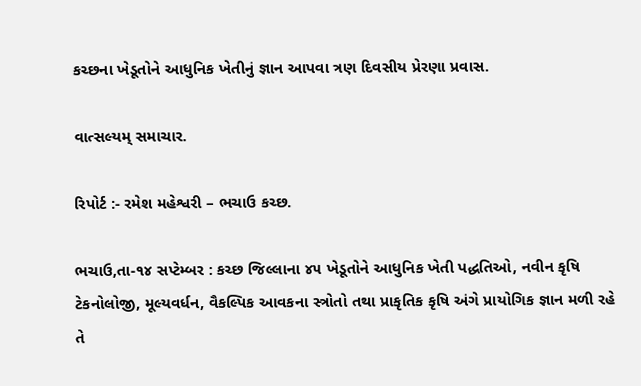કચ્છના ખેડૂતોને આધુનિક ખેતીનું જ્ઞાન આપવા ત્રણ દિવસીય પ્રેરણા પ્રવાસ.

વાત્સલ્યમ્ સમાચાર.

રિપોર્ટ :- રમેશ મહેશ્વરી – ભચાઉ કચ્છ.

ભચાઉ,તા-૧૪ સપ્ટેમ્બર : કચ્છ જિલ્લાના ૪૫ ખેડૂતોને આધુનિક ખેતી પદ્ધતિઓ, નવીન કૃષિ ટેકનોલોજી, મૂલ્યવર્ધન, વૈકલ્પિક આવકના સ્ત્રોતો તથા પ્રાકૃતિક કૃષિ અંગે પ્રાયોગિક જ્ઞાન મળી રહે તે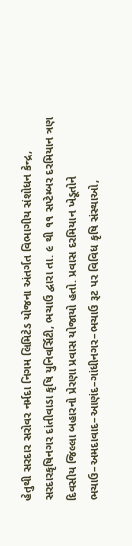હેતુથી સરદાર સરોવર નર્મદા નિગમ લિમિટેડ યોજના અંતર્ગત વિભાગીય સંશોધન કેન્દ્ર, સરદારકૃષિનગર દાંતીવાડા કૃષિ યુનિવર્સિટી, ભચાઉ દ્વારા તા. ૯ થી ૧૧ સપ્ટેમ્બર દરમિયાન ત્રણ દિવસીય જિલ્લા બહારનો પ્રેરણા પ્રવાસ યોજાયો હતો. પ્રવાસ દરમિયાન ખેડૂતોને ભચાઉ–અમદાવાદ–આણંદ–ગાંધીનગર–ભચાઉ રૂટ પર વિવિધ કૃષિ સંસ્થાઓ,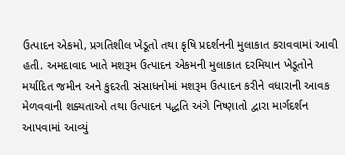ઉત્પાદન એકમો, પ્રગતિશીલ ખેડૂતો તથા કૃષિ પ્રદર્શનની મુલાકાત કરાવવામાં આવી હતી. અમદાવાદ ખાતે મશરૂમ ઉત્પાદન એકમની મુલાકાત દરમિયાન ખેડૂતોને મર્યાદિત જમીન અને કુદરતી સંસાધનોમાં મશરૂમ ઉત્પાદન કરીને વધારાની આવક મેળવવાની શક્યતાઓ તથા ઉત્પાદન પદ્ધતિ અંગે નિષ્ણાતો દ્વારા માર્ગદર્શન આપવામાં આવ્યું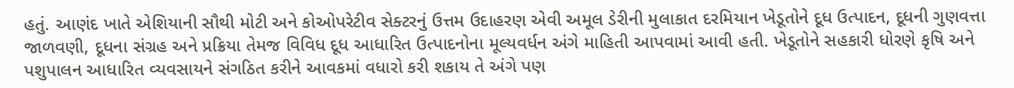હતું. આણંદ ખાતે એશિયાની સૌથી મોટી અને કોઓપરેટીવ સેક્ટરનું ઉત્તમ ઉદાહરણ એવી અમૂલ ડેરીની મુલાકાત દરમિયાન ખેડૂતોને દૂધ ઉત્પાદન, દૂધની ગુણવત્તા જાળવણી, દૂધના સંગ્રહ અને પ્રક્રિયા તેમજ વિવિધ દૂધ આધારિત ઉત્પાદનોના મૂલ્યવર્ધન અંગે માહિતી આપવામાં આવી હતી. ખેડૂતોને સહકારી ધોરણે કૃષિ અને પશુપાલન આધારિત વ્યવસાયને સંગઠિત કરીને આવકમાં વધારો કરી શકાય તે અંગે પણ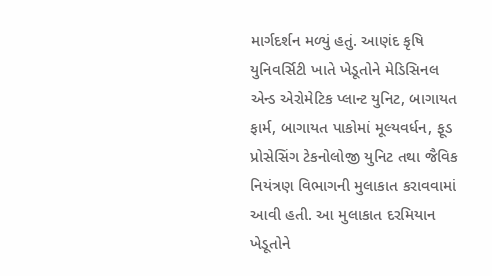માર્ગદર્શન મળ્યું હતું. આણંદ કૃષિ યુનિવર્સિટી ખાતે ખેડૂતોને મેડિસિનલ એન્ડ એરોમેટિક પ્લાન્ટ યુનિટ, બાગાયત ફાર્મ, બાગાયત પાકોમાં મૂલ્યવર્ધન, ફૂડ પ્રોસેસિંગ ટેકનોલોજી યુનિટ તથા જૈવિક નિયંત્રણ વિભાગની મુલાકાત કરાવવામાં આવી હતી. આ મુલાકાત દરમિયાન ખેડૂતોને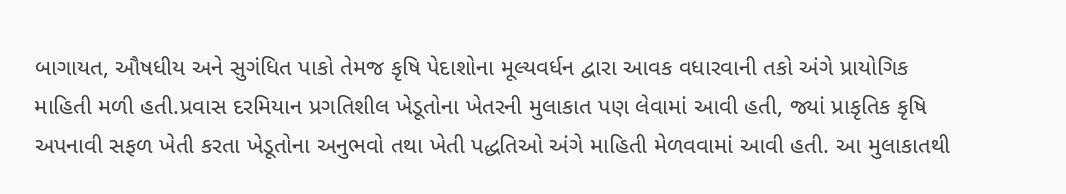બાગાયત, ઔષધીય અને સુગંધિત પાકો તેમજ કૃષિ પેદાશોના મૂલ્યવર્ધન દ્વારા આવક વધારવાની તકો અંગે પ્રાયોગિક માહિતી મળી હતી.પ્રવાસ દરમિયાન પ્રગતિશીલ ખેડૂતોના ખેતરની મુલાકાત પણ લેવામાં આવી હતી, જ્યાં પ્રાકૃતિક કૃષિ અપનાવી સફળ ખેતી કરતા ખેડૂતોના અનુભવો તથા ખેતી પદ્ધતિઓ અંગે માહિતી મેળવવામાં આવી હતી. આ મુલાકાતથી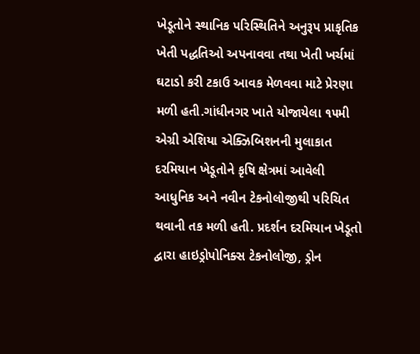ખેડૂતોને સ્થાનિક પરિસ્થિતિને અનુરૂપ પ્રાકૃતિક ખેતી પદ્ધતિઓ અપનાવવા તથા ખેતી ખર્ચમાં ઘટાડો કરી ટકાઉ આવક મેળવવા માટે પ્રેરણા મળી હતી.ગાંધીનગર ખાતે યોજાયેલા ૧૫મી એગ્રી એશિયા એક્ઝિબિશનની મુલાકાત દરમિયાન ખેડૂતોને કૃષિ ક્ષેત્રમાં આવેલી આધુનિક અને નવીન ટેકનોલોજીથી પરિચિત થવાની તક મળી હતી. પ્રદર્શન દરમિયાન ખેડૂતો દ્વારા હાઇડ્રોપોનિક્સ ટેકનોલોજી, ડ્રોન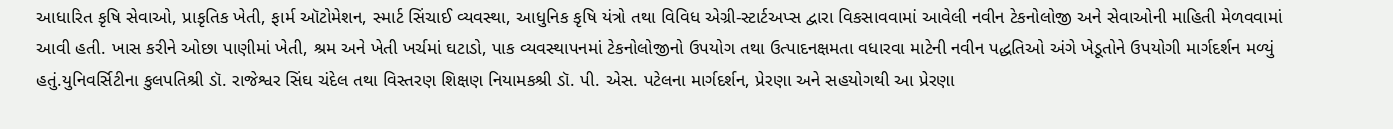આધારિત કૃષિ સેવાઓ, પ્રાકૃતિક ખેતી, ફાર્મ ઑટોમેશન, સ્માર્ટ સિંચાઈ વ્યવસ્થા, આધુનિક કૃષિ યંત્રો તથા વિવિધ એગ્રી-સ્ટાર્ટઅપ્સ દ્વારા વિકસાવવામાં આવેલી નવીન ટેકનોલોજી અને સેવાઓની માહિતી મેળવવામાં આવી હતી. ખાસ કરીને ઓછા પાણીમાં ખેતી, શ્રમ અને ખેતી ખર્ચમાં ઘટાડો, પાક વ્યવસ્થાપનમાં ટેકનોલોજીનો ઉપયોગ તથા ઉત્પાદનક્ષમતા વધારવા માટેની નવીન પદ્ધતિઓ અંગે ખેડૂતોને ઉપયોગી માર્ગદર્શન મળ્યું હતું.યુનિવર્સિટીના કુલપતિશ્રી ડૉ. રાજેશ્વર સિંઘ ચંદેલ તથા વિસ્તરણ શિક્ષણ નિયામકશ્રી ડૉ. પી. એસ. પટેલના માર્ગદર્શન, પ્રેરણા અને સહયોગથી આ પ્રેરણા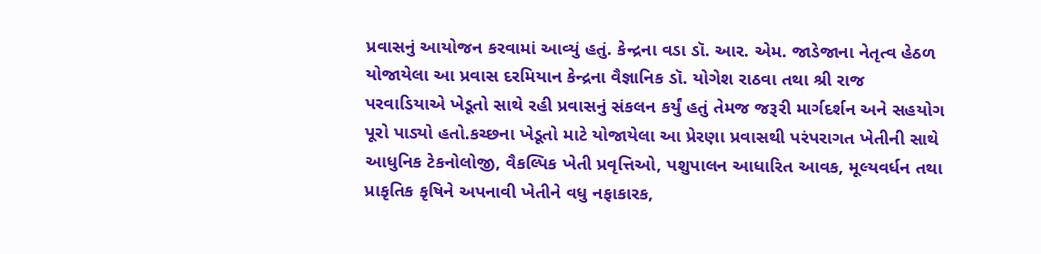પ્રવાસનું આયોજન કરવામાં આવ્યું હતું. કેન્દ્રના વડા ડૉ. આર. એમ. જાડેજાના નેતૃત્વ હેઠળ યોજાયેલા આ પ્રવાસ દરમિયાન કેન્દ્રના વૈજ્ઞાનિક ડૉ. યોગેશ રાઠવા તથા શ્રી રાજ પરવાડિયાએ ખેડૂતો સાથે રહી પ્રવાસનું સંકલન કર્યું હતું તેમજ જરૂરી માર્ગદર્શન અને સહયોગ પૂરો પાડ્યો હતો.કચ્છના ખેડૂતો માટે યોજાયેલા આ પ્રેરણા પ્રવાસથી પરંપરાગત ખેતીની સાથે આધુનિક ટેકનોલોજી, વૈકલ્પિક ખેતી પ્રવૃત્તિઓ, પશુપાલન આધારિત આવક, મૂલ્યવર્ધન તથા પ્રાકૃતિક કૃષિને અપનાવી ખેતીને વધુ નફાકારક,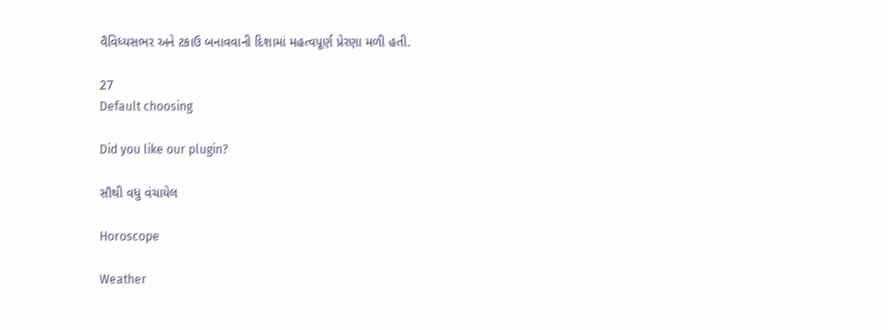વૈવિધ્યસભર અને ટકાઉ બનાવવાની દિશામાં મહત્વપૂર્ણ પ્રેરણા મળી હતી.

27
Default choosing

Did you like our plugin?

સૌથી વધુ વંચાયેલ

Horoscope

Weather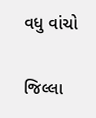વધુ વાંચો

જિલ્લા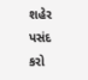શહેર પસંદ કરો